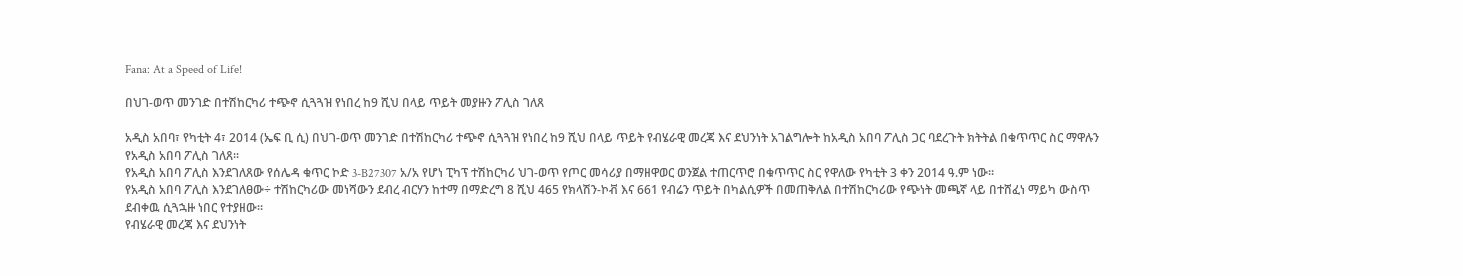Fana: At a Speed of Life!

በህገ-ወጥ መንገድ በተሽከርካሪ ተጭኖ ሲጓጓዝ የነበረ ከ9 ሺህ በላይ ጥይት መያዙን ፖሊስ ገለጸ

አዲስ አበባ፣ የካቲት 4፣ 2014 (ኤፍ ቢ ሲ) በህገ-ወጥ መንገድ በተሽከርካሪ ተጭኖ ሲጓጓዝ የነበረ ከ9 ሺህ በላይ ጥይት የብሄራዊ መረጃ እና ደህንነት አገልግሎት ከአዲስ አበባ ፖሊስ ጋር ባደረጉት ክትትል በቁጥጥር ስር ማዋሉን የአዲስ አበባ ፖሊስ ገለጸ፡፡
የአዲስ አበባ ፖሊስ እንደገለጸው የሰሌዳ ቁጥር ኮድ 3-B27307 አ/አ የሆነ ፒካፕ ተሽከርካሪ ህገ-ወጥ የጦር መሳሪያ በማዘዋወር ወንጀል ተጠርጥሮ በቁጥጥር ስር የዋለው የካቲት 3 ቀን 2014 ዓ.ም ነው፡፡
የአዲስ አበባ ፖሊስ እንደገለፀው÷ ተሽከርካሪው መነሻውን ደብረ ብርሃን ከተማ በማድረግ 8 ሺህ 465 የክላሽን-ኮቭ እና 661 የብሬን ጥይት በካልሲዎች በመጠቅለል በተሽከርካሪው የጭነት መጫኛ ላይ በተሸፈነ ማይካ ውስጥ ደብቀዉ ሲጓኋዙ ነበር የተያዘው።
የብሄራዊ መረጃ እና ደህንነት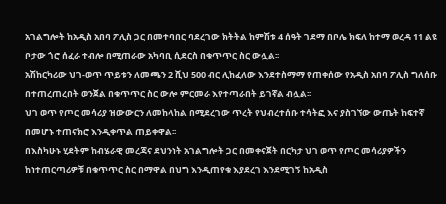አገልግሎት ከአዲስ አበባ ፖሊስ ጋር በመተባበር ባደረገው ክትትል ከምሽቱ 4 ሰዓት ገደማ በቦሌ ክፍለ ከተማ ወረዳ 11 ልዩ ቦታው ጎሮ ሰፈራ ተብሎ በሚጠራው አካባቢ ሲደርስ በቁጥጥር ስር ውሏል፡፡
አሽከርካሪው ህገ-ወጥ ጥይቱን ለመጫን 2 ሺህ 500 ብር ሊከፈለው እንደተስማማ የጠቀሰው የአዲስ አበባ ፖሊስ ግለሰቡ በተጠረጠረበት ወንጀል በቁጥጥር ስር ውሎ ምርመራ እየተጣራበት ይገኛል ብሏል፡፡
ህገ ወጥ የጦር መሳሪያ ዝውውርን ለመከላከል በሚደረገው ጥረት የህብረተሰቡ ተሳትፎ እና ያስገኘው ውጤት ከፍተኛ በመሆኑ ተጠናክሮ እንዲቀጥል ጠይቀዋል፡፡
በእስካሁኑ ሂደትም ከብሄራዊ መረጃና ደህንነት አገልግሎት ጋር በመቀናጀት በርካታ ህገ ወጥ የጦር መሳሪያዎችን ከነተጠርጣሪዎቹ በቁጥጥር ስር በማዋል በህግ እንዲጠየቁ እያደረገ እንደሚገኝ ከአዲስ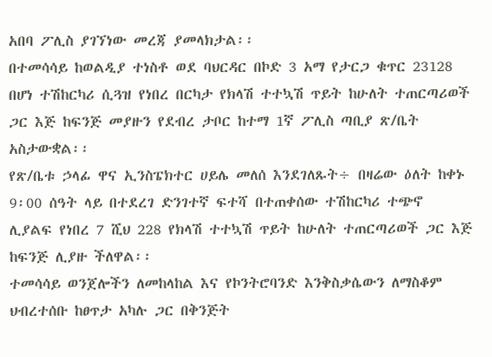አበባ ፖሊስ ያገኘነው መረጃ ያመላክታል፡፡
በተመሳሳይ ከወልዲያ ተነስቶ ወደ ባህርዳር በኮድ 3 አማ የታርጋ ቁጥር 23128 በሆነ ተሽከርካሪ ሲጓዝ የነበረ በርካታ የክላሽ ተተኳሽ ጥይት ከሁለት ተጠርጣሪወች ጋር እጅ ከፍንጅ መያዙን የደብረ ታቦር ከተማ 1ኛ ፖሊስ ጣቢያ ጽ/ቤት አስታውቋል፡፡
የጽ/ቤቱ ኃላፊ ዋና ኢንስፔክተር ሀይሌ መለሰ እንደገለጹት÷ በዛሬው ዕለት ከቀኑ 9፡00 ሰዓት ላይ በተደረገ ድንገተኛ ፍተሻ በተጠቀሰው ተሽከርካሪ ተጭኖ ሊያልፍ የነበረ 7 ሺህ 228 የክላሽ ተተኳሽ ጥይት ከሁለት ተጠርጣሪወች ጋር እጅ ከፍንጅ ሊያዙ ችለዋል፡፡
ተመሳሳይ ወንጀሎችን ለመከላከል እና የኮንትሮባንድ እንቅስቃሴውን ለማስቆም ህብረተሰቡ ከፀጥታ አካሉ ጋር በቅንጅት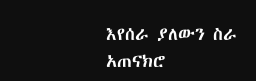እየሰራ ያለውን ስራ አጠናክሮ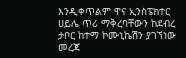እንዲቀጥልም ዋና ኢንስፔክተር ሀይሌ ጥሪ ማቅረባቸውን ከደብረ ታቦር ከተማ ኮሙኒኬሽን ያገኘነው መረጃ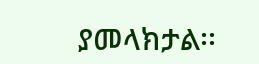ያመላክታል፡፡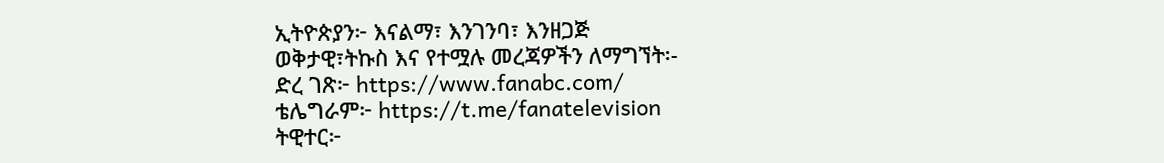ኢትዮጵያን፦ እናልማ፣ እንገንባ፣ እንዘጋጅ
ወቅታዊ፣ትኩስ እና የተሟሉ መረጃዎችን ለማግኘት፡-
ድረ ገጽ፦ https://www.fanabc.com/
ቴሌግራም፦ https://t.me/fanatelevision
ትዊተር፦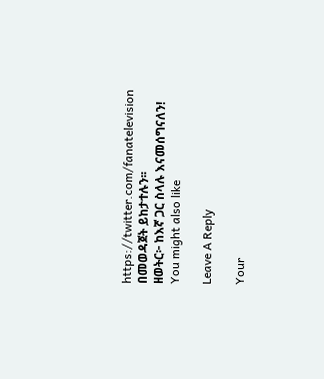https://twitter.com/fanatelevision በመወዳጀት ይከታተሉን፡፡
ዘወትር፦ ከእኛ ጋር ስላሉ እናመሰግናለን!
You might also like

Leave A Reply

Your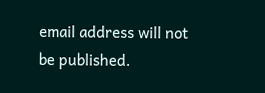email address will not be published.